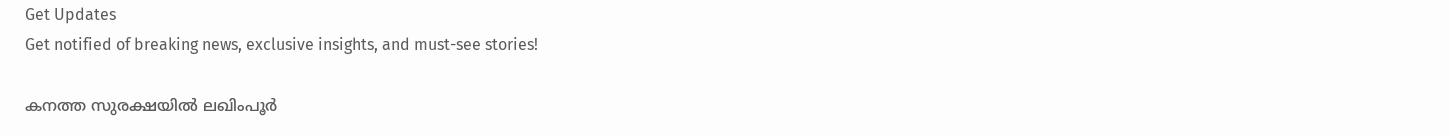Get Updates
Get notified of breaking news, exclusive insights, and must-see stories!

കനത്ത സുരക്ഷയിൽ ലഖിംപൂർ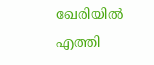ഖേരിയിൽ എത്തി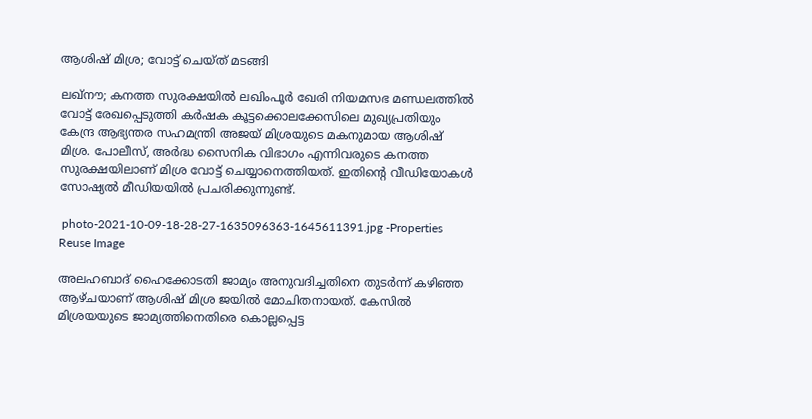ആശിഷ് മിശ്ര; വോട്ട് ചെയ്ത് മടങ്ങി

ലഖ്നൗ; കനത്ത സുരക്ഷയിൽ ലഖിംപൂർ ഖേരി നിയമസഭ മണ്ഡലത്തിൽ വോട്ട് രേഖപ്പെടുത്തി കർഷക കൂട്ടക്കൊലക്കേസിലെ മുഖ്യപ്രതിയും കേന്ദ്ര ആഭ്യന്തര സഹമന്ത്രി അജയ് മിശ്രയുടെ മകനുമായ ആശിഷ് മിശ്ര. പോലീസ്, അർദ്ധ സൈനിക വിഭാഗം എന്നിവരുടെ കനത്ത സുരക്ഷയിലാണ് മിശ്ര വോട്ട് ചെയ്യാനെത്തിയത്. ഇതിന്റെ വീഡിയോകൾ സോഷ്യൽ മീഡിയയിൽ പ്രചരിക്കുന്നുണ്ട്.

 photo-2021-10-09-18-28-27-1635096363-1645611391.jpg -Properties Reuse Image

അലഹബാദ് ഹൈക്കോടതി ജാമ്യം അനുവദിച്ചതിനെ തുടർന്ന് കഴിഞ്ഞ ആഴ്ചയാണ് ആശിഷ് മിശ്ര ജയിൽ മോചിതനായത്. കേസിൽ മിശ്രയയുടെ ജാമ്യത്തിനെതിരെ കൊല്ലപ്പെട്ട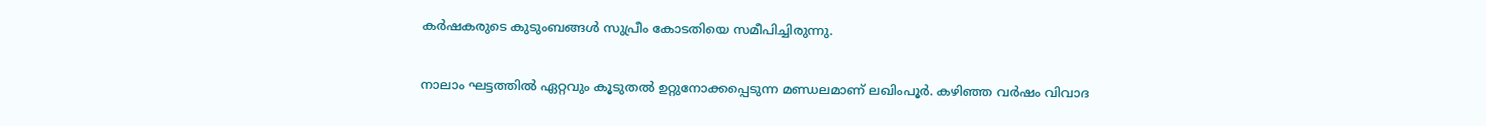കർഷകരുടെ കുടുംബങ്ങൾ സുപ്രീം കോടതിയെ സമീപിച്ചിരുന്നു.

നാലാം ഘട്ടത്തിൽ ഏറ്റവും കൂടുതൽ ഉറ്റുനോക്കപ്പെടുന്ന മണ്ഡലമാണ് ലഖിംപൂർ. കഴിഞ്ഞ വർഷം വിവാദ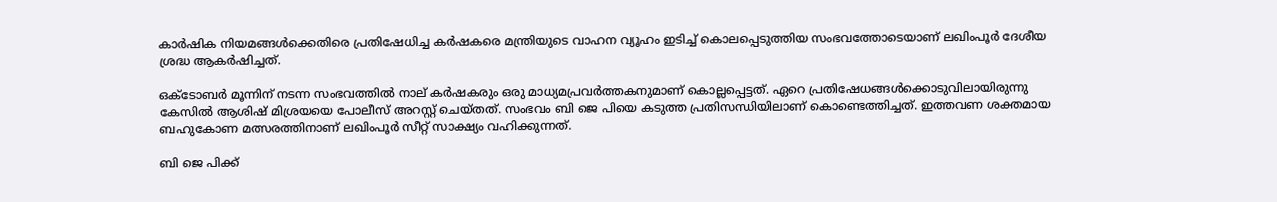കാർഷിക നിയമങ്ങൾക്കെതിരെ പ്രതിഷേധിച്ച കർഷകരെ മന്ത്രിയുടെ വാഹന വ്യൂഹം ഇടിച്ച് കൊലപ്പെടുത്തിയ സംഭവത്തോടെയാണ് ലഖിംപൂർ ദേശീയ ശ്രദ്ധ ആകർഷിച്ചത്.

ഒക്ടോബർ മൂന്നിന് നടന്ന സംഭവത്തിൽ നാല് കർഷകരും ഒരു മാധ്യമപ്രവർത്തകനുമാണ് കൊല്ലപ്പെട്ടത്. ഏറെ പ്രതിഷേധങ്ങൾക്കൊടുവിലായിരുന്നു കേസിൽ ആശിഷ് മിശ്രയയെ പോലീസ് അറസ്റ്റ് ചെയ്തത്. സംഭവം ബി ജെ പിയെ കടുത്ത പ്രതിസന്ധിയിലാണ് കൊണ്ടെത്തിച്ചത്. ഇത്തവണ ശക്തമായ ബഹുകോണ മത്സരത്തിനാണ് ലഖിംപൂർ സീറ്റ് സാക്ഷ്യം വഹിക്കുന്നത്.

ബി ജെ പിക്ക്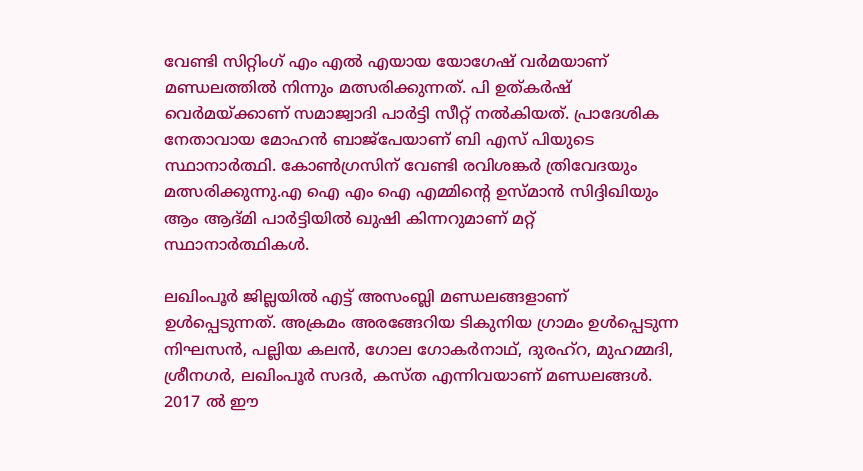വേണ്ടി സിറ്റിംഗ് എം എൽ എയായ യോഗേഷ് വർമയാണ് മണ്ഡലത്തിൽ നിന്നും മത്സരിക്കുന്നത്. പി ഉത്കർഷ് വെർമയ്ക്കാണ് സമാജ്വാദി പാർട്ടി സീറ്റ് നൽകിയത്. പ്രാദേശിക നേതാവായ മോഹൻ ബാജ്പേയാണ് ബി എസ് പിയുടെ സ്ഥാനാർത്ഥി. കോൺഗ്രസിന് വേണ്ടി രവിശങ്കർ ത്രിവേദയും മത്സരിക്കുന്നു.എ ഐ എം ഐ എമ്മിന്റെ ഉസ്മാൻ സിദ്ദിഖിയും ആം ആദ്മി പാർട്ടിയിൽ ഖുഷി കിന്നറുമാണ് മറ്റ് സ്ഥാനാർത്ഥികൾ.

ലഖിംപൂർ ജില്ലയിൽ എട്ട് അസംബ്ലി മണ്ഡലങ്ങളാണ് ഉൾപ്പെടുന്നത്. അക്രമം അരങ്ങേറിയ ടികുനിയ ഗ്രാമം ഉൾപ്പെടുന്ന നിഘസൻ, പല്ലിയ കലൻ, ഗോല ഗോകർനാഥ്, ദുരഹ്‌റ, മുഹമ്മദി, ശ്രീനഗർ, ലഖിംപൂർ സദർ, കസ്ത എന്നിവയാണ് മണ്ഡലങ്ങൾ. 2017 ൽ ഈ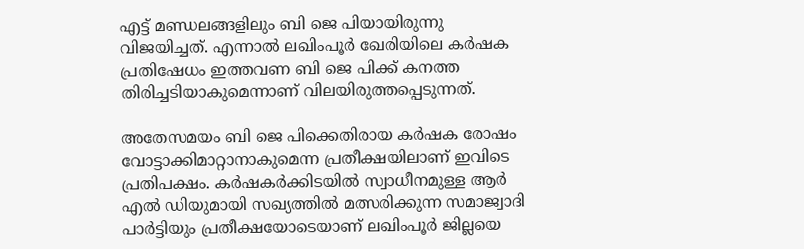എട്ട് മണ്ഡലങ്ങളിലും ബി ജെ പിയായിരുന്നു വിജയിച്ചത്. എന്നാൽ ലഖിംപൂർ ഖേരിയിലെ കർഷക പ്രതിഷേധം ഇത്തവണ ബി ജെ പിക്ക് കനത്ത തിരിച്ചടിയാകുമെന്നാണ് വിലയിരുത്തപ്പെടുന്നത്.

അതേസമയം ബി ജെ പിക്കെതിരായ കർഷക രോഷം വോട്ടാക്കിമാറ്റാനാകുമെന്ന പ്രതീക്ഷയിലാണ് ഇവിടെ പ്രതിപക്ഷം. കർഷകർക്കിടയിൽ സ്വാധീനമുള്ള ആർ എൽ ഡിയുമായി സഖ്യത്തിൽ മത്സരിക്കുന്ന സമാജ്വാദി പാർട്ടിയും പ്രതീക്ഷയോടെയാണ് ലഖിംപൂർ ജില്ലയെ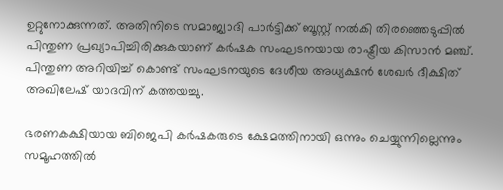ഉറ്റുനോക്കുന്നത്. അതിനിടെ സമാജ്വാദി പാർട്ടിക്ക് ബൂസ്റ്റ് നൽകി തിരഞ്ഞെടുപ്പിൽ പിന്തുണ പ്രഖ്യാപിച്ചിരിക്കുകയാണ് കര്‍ഷക സംഘടനയായ രാഷ്ട്രീയ കിസാന്‍ മഞ്ച്. പിന്തുണ അറിയിച്ച് കൊണ്ട് സംഘടനയുടെ ദേശീയ അധ്യക്ഷൻ ശേഖർ ദീക്ഷിത് അഖിലേഷ് യാദവിന് കത്തയച്ചു.

ഭരണകക്ഷിയായ ബിജെപി കർഷകരുടെ ക്ഷേമത്തിനായി ഒന്നും ചെയ്യുന്നില്ലെന്നും സമൂഹത്തിൽ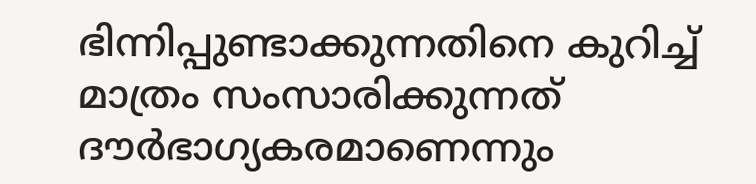ഭിന്നിപ്പുണ്ടാക്കുന്നതിനെ കുറിച്ച് മാത്രം സംസാരിക്കുന്നത് ദൗർഭാഗ്യകരമാണെന്നും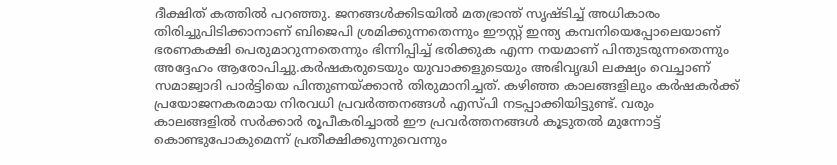ദീക്ഷിത് കത്തിൽ പറഞ്ഞു. ജനങ്ങൾക്കിടയിൽ മതഭ്രാന്ത് സൃഷ്ടിച്ച് അധികാരം തിരിച്ചുപിടിക്കാനാണ് ബിജെപി ശ്രമിക്കുന്നതെന്നും ഈസ്റ്റ് ഇന്ത്യ കമ്പനിയെപ്പോലെയാണ് ഭരണകക്ഷി പെരുമാറുന്നതെന്നും ഭിന്നിപ്പിച്ച് ഭരിക്കുക എന്ന നയമാണ് പിന്തുടരുന്നതെന്നും അദ്ദേഹം ആരോപിച്ചു.കർഷകരുടെയും യുവാക്കളുടെയും അഭിവൃദ്ധി ലക്ഷ്യം വെച്ചാണ് സമാജ്വാദി പാർട്ടിയെ പിന്തുണയ്ക്കാൻ തിരുമാനിച്ചത്. കഴിഞ്ഞ കാലങ്ങളിലും കർഷകർക്ക് പ്രയോജനകരമായ നിരവധി പ്രവർത്തനങ്ങൾ എസ്പി നടപ്പാക്കിയിട്ടുണ്ട്. വരും കാലങ്ങളിൽ സർക്കാർ രൂപീകരിച്ചാൽ ഈ പ്രവർത്തനങ്ങൾ കൂടുതൽ മുന്നോട്ട് കൊണ്ടുപോകുമെന്ന് പ്രതീക്ഷിക്കുന്നുവെന്നും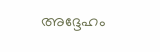അദ്ദേഹം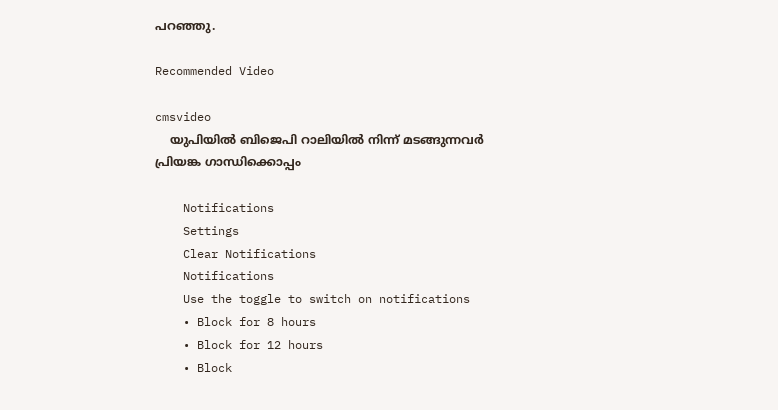പറഞ്ഞു.

Recommended Video

cmsvideo
    യുപിയില്‍ ബിജെപി റാലിയില്‍ നിന്ന് മടങ്ങുന്നവര്‍ പ്രിയങ്ക ഗാന്ധിക്കൊപ്പം

    Notifications
    Settings
    Clear Notifications
    Notifications
    Use the toggle to switch on notifications
    • Block for 8 hours
    • Block for 12 hours
    • Block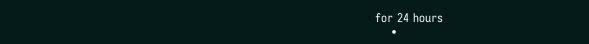for 24 hours
    •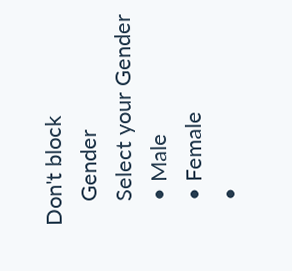Don't block
    Gender
    Select your Gender
    • Male
    • Female
    •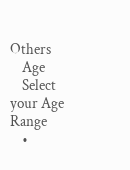Others
    Age
    Select your Age Range
    •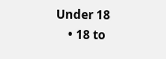Under 18
    • 18 to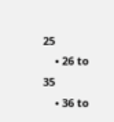25
    • 26 to 35
    • 36 to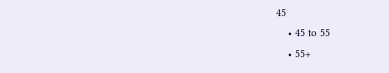45
    • 45 to 55
    • 55+